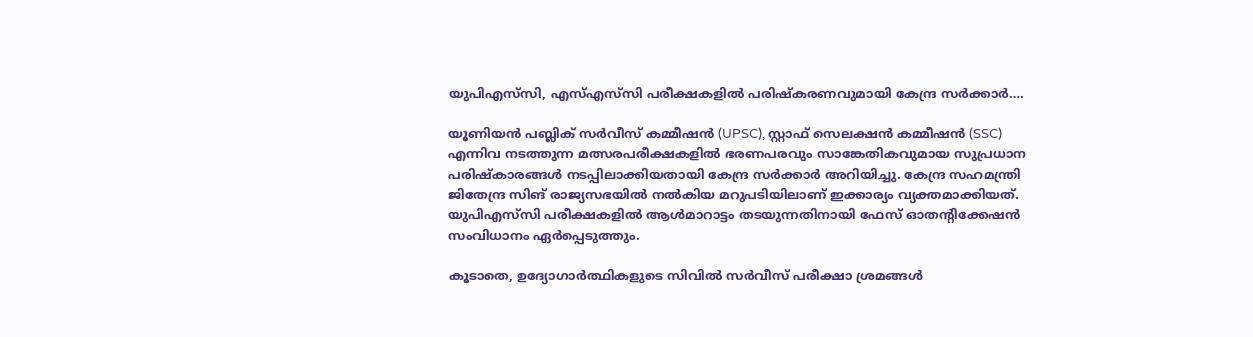യുപിഎസ്‌സി, എസ്‌എസ്‌സി പരീക്ഷകളിൽ പരിഷ്കരണവുമായി കേന്ദ്ര സർക്കാർ….

യൂണിയൻ പബ്ലിക് സർവീസ് കമ്മീഷൻ (UPSC), സ്റ്റാഫ് സെലക്ഷൻ കമ്മീഷൻ (SSC) എന്നിവ നടത്തുന്ന മത്സരപരീക്ഷകളിൽ ഭരണപരവും സാങ്കേതികവുമായ സുപ്രധാന പരിഷ്കാരങ്ങൾ നടപ്പിലാക്കിയതായി കേന്ദ്ര സർക്കാർ അറിയിച്ചു. കേന്ദ്ര സഹമന്ത്രി ജിതേന്ദ്ര സിങ് രാജ്യസഭയിൽ നൽകിയ മറുപടിയിലാണ് ഇക്കാര്യം വ്യക്തമാക്കിയത്. യുപിഎസ്‌സി പരീക്ഷകളിൽ ആൾമാറാട്ടം തടയുന്നതിനായി ഫേസ് ഓതന്റിക്കേഷൻ സംവിധാനം ഏർപ്പെടുത്തും.

കൂടാതെ, ഉദ്യോഗാർത്ഥികളുടെ സിവിൽ സർവീസ് പരീക്ഷാ ശ്രമങ്ങൾ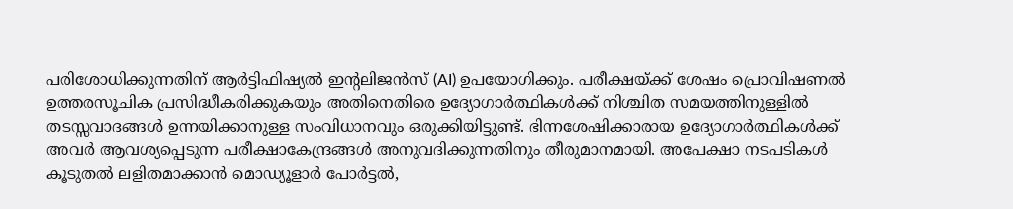പരിശോധിക്കുന്നതിന് ആർട്ടിഫിഷ്യൽ ഇന്റലിജൻസ് (AI) ഉപയോഗിക്കും. പരീക്ഷയ്ക്ക് ശേഷം പ്രൊവിഷണൽ ഉത്തരസൂചിക പ്രസിദ്ധീകരിക്കുകയും അതിനെതിരെ ഉദ്യോഗാർത്ഥികൾക്ക് നിശ്ചിത സമയത്തിനുള്ളിൽ തടസ്സവാദങ്ങൾ ഉന്നയിക്കാനുള്ള സംവിധാനവും ഒരുക്കിയിട്ടുണ്ട്. ഭിന്നശേഷിക്കാരായ ഉദ്യോഗാർത്ഥികൾക്ക് അവർ ആവശ്യപ്പെടുന്ന പരീക്ഷാകേന്ദ്രങ്ങൾ അനുവദിക്കുന്നതിനും തീരുമാനമായി. അപേക്ഷാ നടപടികൾ കൂടുതൽ ലളിതമാക്കാൻ മൊഡ്യൂളാർ പോർട്ടൽ,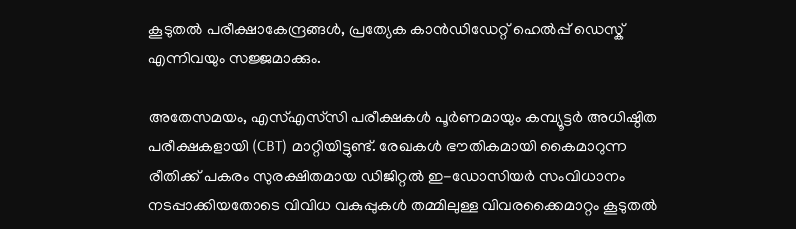കൂടുതൽ പരീക്ഷാകേന്ദ്രങ്ങൾ, പ്രത്യേക കാൻഡിഡേറ്റ് ഹെൽപ്പ് ഡെസ്ക് എന്നിവയും സജ്ജമാക്കും.

അതേസമയം, എസ്‌എസ്‌സി പരീക്ഷകൾ പൂർണമായും കമ്പ്യൂട്ടർ അധിഷ്ഠിത പരീക്ഷകളായി (CBT) മാറ്റിയിട്ടുണ്ട്. രേഖകൾ ഭൗതികമായി കൈമാറുന്ന രീതിക്ക് പകരം സുരക്ഷിതമായ ഡിജിറ്റൽ ഇ-ഡോസിയർ സംവിധാനം നടപ്പാക്കിയതോടെ വിവിധ വകുപ്പുകൾ തമ്മിലുള്ള വിവരക്കൈമാറ്റം കൂടുതൽ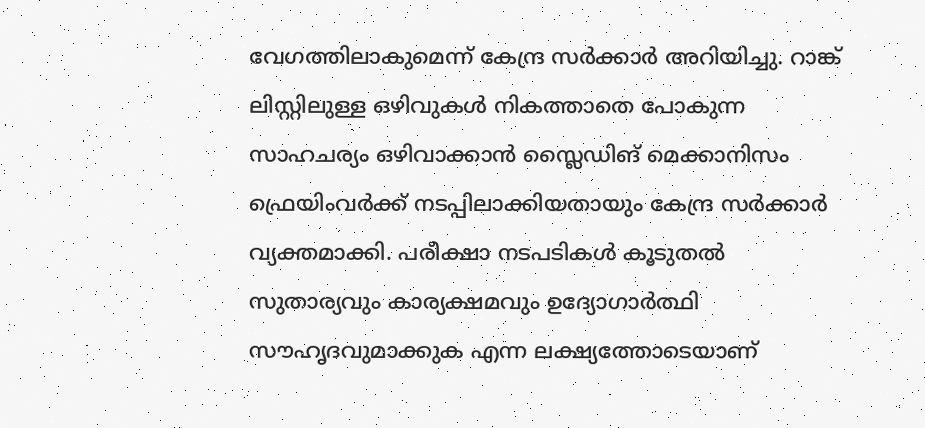വേഗത്തിലാകുമെന്ന് കേന്ദ്ര സർക്കാർ അറിയിച്ചു. റാങ്ക് ലിസ്റ്റിലുള്ള ഒഴിവുകൾ നികത്താതെ പോകുന്ന സാഹചര്യം ഒഴിവാക്കാൻ സ്ലൈഡിങ് മെക്കാനിസം ഫ്രെയിംവർക്ക് നടപ്പിലാക്കിയതായും കേന്ദ്ര സർക്കാർ വ്യക്തമാക്കി. പരീക്ഷാ നടപടികൾ കൂടുതൽ സുതാര്യവും കാര്യക്ഷമവും ഉദ്യോഗാർത്ഥി സൗഹൃദവുമാക്കുക എന്ന ലക്ഷ്യത്തോടെയാണ്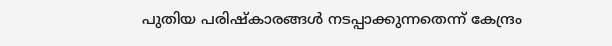പുതിയ പരിഷ്കാരങ്ങൾ നടപ്പാക്കുന്നതെന്ന് കേന്ദ്രം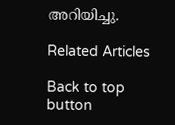അറിയിച്ചു.

Related Articles

Back to top button